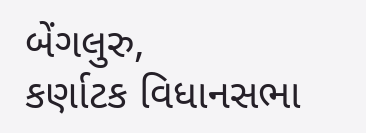બેંગલુરુ,
કર્ણાટક વિધાનસભા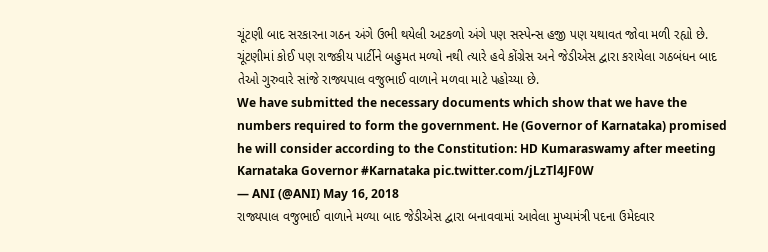ચૂંટણી બાદ સરકારના ગઠન અંગે ઉભી થયેલી અટકળો અંગે પણ સસ્પેન્સ હજી પણ યથાવત જોવા મળી રહ્યો છે. ચૂંટણીમાં કોઈ પણ રાજકીય પાર્ટીને બહુમત મળ્યો નથી ત્યારે હવે કોંગ્રેસ અને જેડીએસ દ્વારા કરાયેલા ગઠબંધન બાદ તેઓ ગુરુવારે સાંજે રાજ્યપાલ વજુભાઈ વાળાને મળવા માટે પહોચ્યા છે.
We have submitted the necessary documents which show that we have the numbers required to form the government. He (Governor of Karnataka) promised he will consider according to the Constitution: HD Kumaraswamy after meeting Karnataka Governor #Karnataka pic.twitter.com/jLzTl4JF0W
— ANI (@ANI) May 16, 2018
રાજ્યપાલ વજુભાઈ વાળાને મળ્યા બાદ જેડીએસ દ્વારા બનાવવામાં આવેલા મુખ્યમંત્રી પદના ઉમેદવાર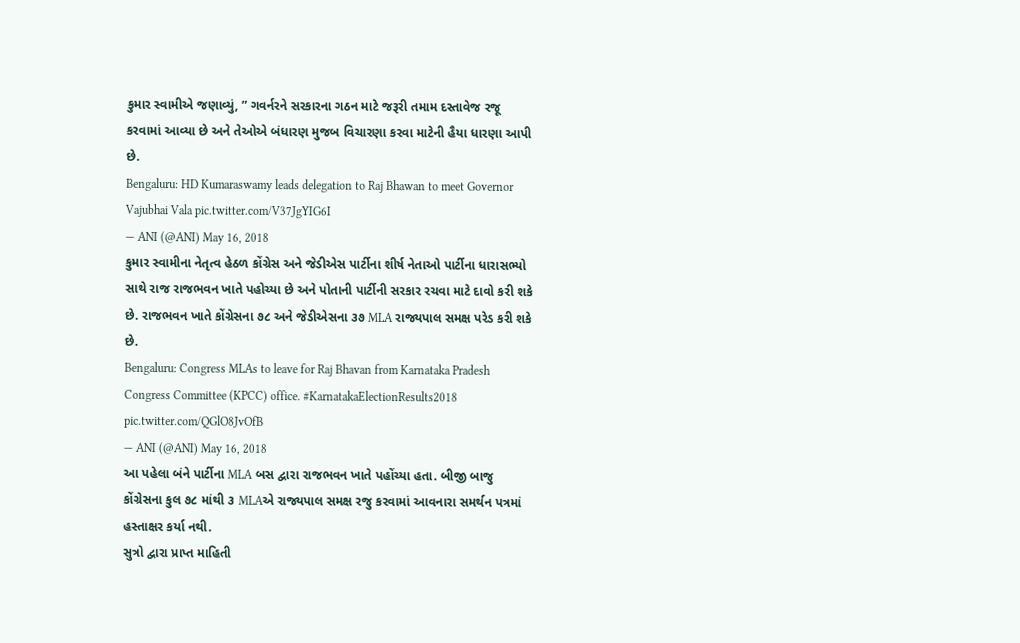કુમાર સ્વામીએ જણાવ્યું, ” ગવર્નરને સરકારના ગઠન માટે જરૂરી તમામ દસ્તાવેજ રજૂ કરવામાં આવ્યા છે અને તેઓએ બંધારણ મુજબ વિચારણા કરવા માટેની હૈયા ધારણા આપી છે.
Bengaluru: HD Kumaraswamy leads delegation to Raj Bhawan to meet Governor Vajubhai Vala pic.twitter.com/V37JgYIG6I
— ANI (@ANI) May 16, 2018
કુમાર સ્વામીના નેતૃત્વ હેઠળ કોંગ્રેસ અને જેડીએસ પાર્ટીના શીર્ષ નેતાઓ પાર્ટીના ધારાસભ્યો સાથે રાજ રાજભવન ખાતે પહોચ્યા છે અને પોતાની પાર્ટીની સરકાર રચવા માટે દાવો કરી શકે છે. રાજભવન ખાતે કોંગ્રેસના ૭૮ અને જેડીએસના ૩૭ MLA રાજ્યપાલ સમક્ષ પરેડ કરી શકે છે.
Bengaluru: Congress MLAs to leave for Raj Bhavan from Karnataka Pradesh Congress Committee (KPCC) office. #KarnatakaElectionResults2018 pic.twitter.com/QGlO8JvOfB
— ANI (@ANI) May 16, 2018
આ પહેલા બંને પાર્ટીના MLA બસ દ્વારા રાજભવન ખાતે પહોંચ્યા હતા. બીજી બાજુ કોંગ્રેસના કુલ ૭૮ માંથી ૩ MLAએ રાજ્યપાલ સમક્ષ રજુ કરવામાં આવનારા સમર્થન પત્રમાં હસ્તાક્ષર કર્યા નથી.
સુત્રો દ્વારા પ્રાપ્ત માહિતી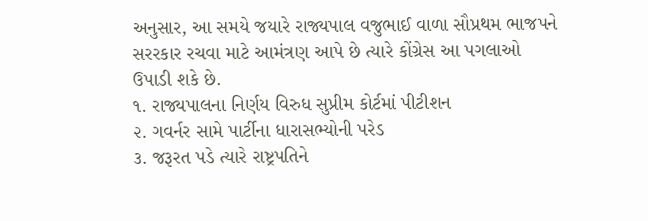અનુસાર, આ સમયે જયારે રાજ્યપાલ વજુભાઈ વાળા સૌપ્રથમ ભાજપને સરરકાર રચવા માટે આમંત્રણ આપે છે ત્યારે કોંગ્રેસ આ પગલાઓ ઉપાડી શકે છે.
૧. રાજ્યપાલના નિર્ણય વિરુધ સુપ્રીમ કોર્ટમાં પીટીશન
૨. ગવર્નર સામે પાર્ટીના ધારાસભ્યોની પરેડ
૩. જરૂરત પડે ત્યારે રાષ્ટ્રપતિને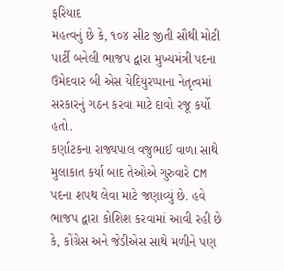ફરિયાદ
મહત્વનું છે કે, ૧૦૪ સીટ જીતી સૌથી મોટી પાર્ટી બનેલી ભાજપ દ્વારા મુખ્યમંત્રી પદના ઉમેદવાર બી એસ યેદિયુરપ્પાના નેતૃત્વમાં સરકારનું ગઠન કરવા માટે દાવો રજૂ કર્યો હતો.
કર્ણાટકના રાજ્યપાલ વજુભાઈ વાળા સાથે મુલાકાત કર્યા બાદ તેઓએ ગુરુવારે CM પદના શપથ લેવા માટે જણાવ્યું છે. હવે ભાજપ દ્વારા કોશિશ કરવામાં આવી રહી છે કે, કોંગ્રેસ અને જેડીએસ સાથે મળીને પણ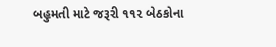બહુમતી માટે જરૂરી ૧૧૨ બેઠકોના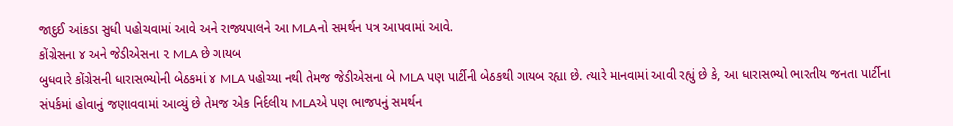જાદુઈ આંકડા સુધી પહોચવામાં આવે અને રાજ્યપાલને આ MLAનો સમર્થન પત્ર આપવામાં આવે.
કોંગ્રેસના ૪ અને જેડીએસના ૨ MLA છે ગાયબ
બુધવારે કોંગ્રેસની ધારાસભ્યોની બેઠકમાં ૪ MLA પહોચ્યા નથી તેમજ જેડીએસના બે MLA પણ પાર્ટીની બેઠકથી ગાયબ રહ્યા છે. ત્યારે માનવામાં આવી રહ્યું છે કે, આ ધારાસભ્યો ભારતીય જનતા પાર્ટીના સંપર્કમાં હોવાનું જણાવવામાં આવ્યું છે તેમજ એક નિર્દલીય MLAએ પણ ભાજપનું સમર્થન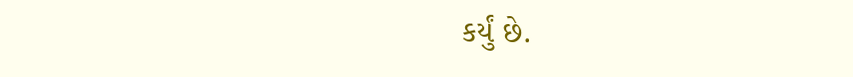કર્યું છે.